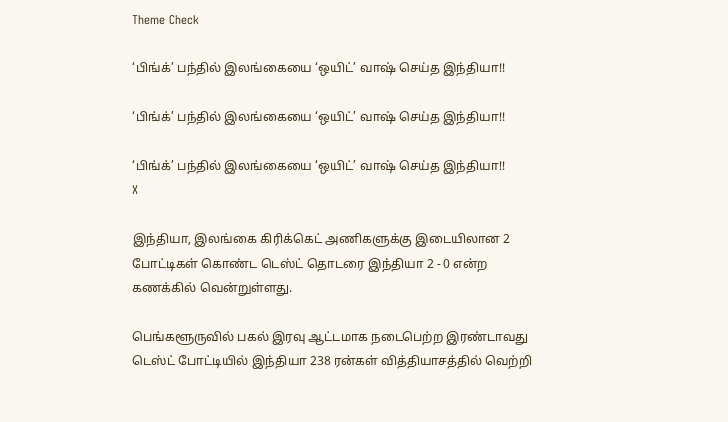Theme Check

‘பிங்க்’ பந்தில் இலங்கையை ‘ஒயிட்’ வாஷ் செய்த இந்தியா!!

‘பிங்க்’ பந்தில் இலங்கையை ‘ஒயிட்’ வாஷ் செய்த இந்தியா!!

‘பிங்க்’ பந்தில் இலங்கையை ‘ஒயிட்’ வாஷ் செய்த இந்தியா!!
X

இந்தியா, இலங்கை கிரிக்கெட் அணிகளுக்கு இடையிலான 2 போட்டிகள் கொண்ட டெஸ்ட் தொடரை இந்தியா 2 - 0 என்ற கணக்கில் வென்றுள்ளது.

பெங்களூருவில் பகல் இரவு ஆட்டமாக நடைபெற்ற இரண்டாவது டெஸ்ட் போட்டியில் இந்தியா 238 ரன்கள் வித்தியாசத்தில் வெற்றி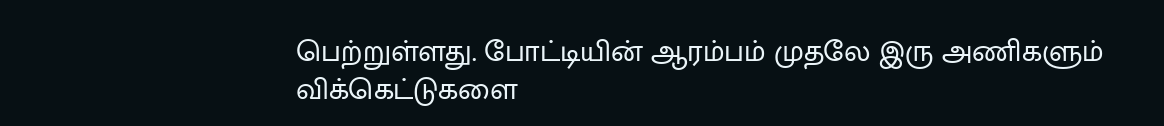பெற்றுள்ளது. போட்டியின் ஆரம்பம் முதலே இரு அணிகளும் விக்கெட்டுகளை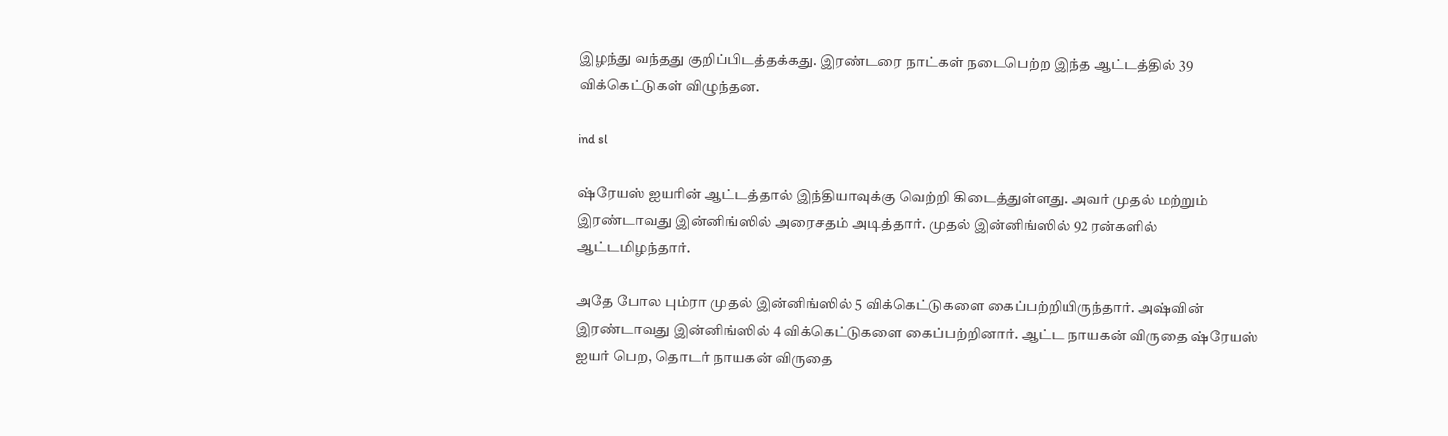இழந்து வந்தது குறிப்பிடத்தக்கது. இரண்டரை நாட்கள் நடைபெற்ற இந்த ஆட்டத்தில் 39 விக்கெட்டுகள் விழுந்தன.

ind sl

ஷ்ரேயஸ் ஐயரின் ஆட்டத்தால் இந்தியாவுக்கு வெற்றி கிடைத்துள்ளது. அவர் முதல் மற்றும் இரண்டாவது இன்னிங்ஸில் அரைசதம் அடித்தார். முதல் இன்னிங்ஸில் 92 ரன்களில் ஆட்டமிழந்தார்.

அதே போல பும்ரா முதல் இன்னிங்ஸில் 5 விக்கெட்டுகளை கைப்பற்றியிருந்தார். அஷ்வின் இரண்டாவது இன்னிங்ஸில் 4 விக்கெட்டுகளை கைப்பற்றினார். ஆட்ட நாயகன் விருதை ஷ்ரேயஸ் ஐயர் பெற, தொடர் நாயகன் விருதை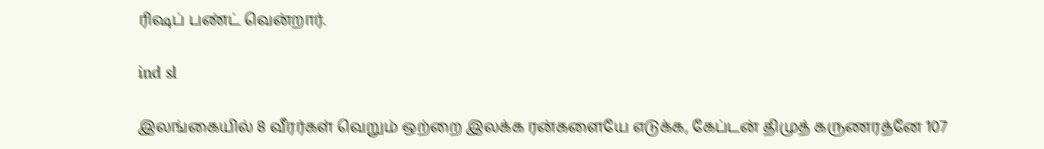ரிஷப் பண்ட் வென்றார்.

ind sl

இலங்கையில் 8 வீரர்கள் வெறும் ஒற்றை இலக்க ரன்களையே எடுக்க, கேப்டன் திமுத் கருணரத்னே 107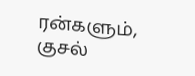ரன்களும், குசல்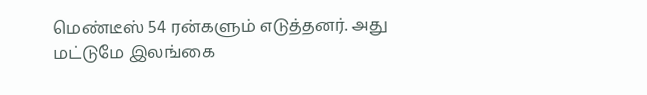மெண்டீஸ் 54 ரன்களும் எடுத்தனர். அது மட்டுமே இலங்கை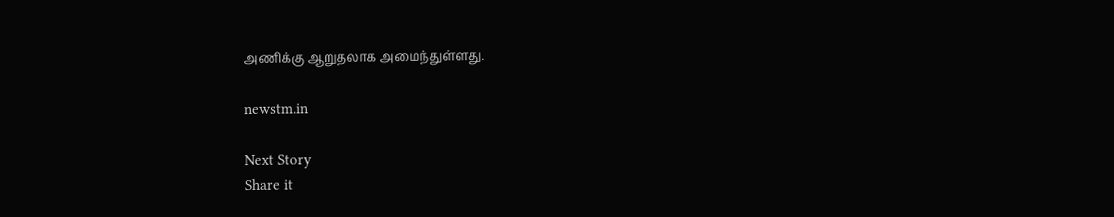அணிக்கு ஆறுதலாக அமைந்துள்ளது.

newstm.in

Next Story
Share it